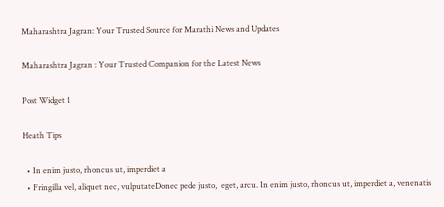Maharashtra Jagran: Your Trusted Source for Marathi News and Updates

Maharashtra Jagran : Your Trusted Companion for the Latest News

Post Widget 1

Heath Tips

  • In enim justo, rhoncus ut, imperdiet a
  • Fringilla vel, aliquet nec, vulputateDonec pede justo,  eget, arcu. In enim justo, rhoncus ut, imperdiet a, venenatis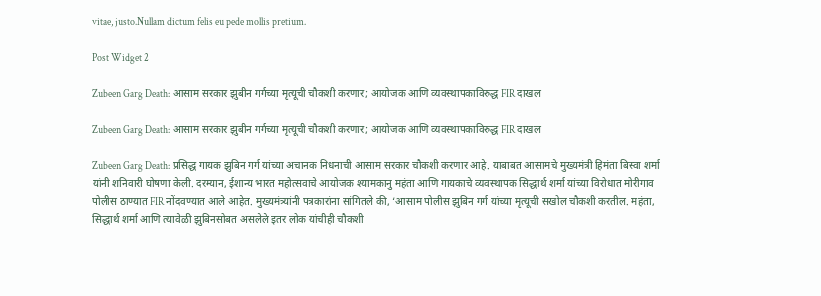vitae, justo.Nullam dictum felis eu pede mollis pretium.

Post Widget 2

Zubeen Garg Death: आसाम सरकार झुबीन गर्गच्या मृत्यूची चौकशी करणार; आयोजक आणि व्यवस्थापकाविरुद्ध FIR दाखल

Zubeen Garg Death: आसाम सरकार झुबीन गर्गच्या मृत्यूची चौकशी करणार; आयोजक आणि व्यवस्थापकाविरुद्ध FIR दाखल

Zubeen Garg Death: प्रसिद्ध गायक झुबिन गर्ग यांच्या अचानक निधनाची आसाम सरकार चौकशी करणार आहे. याबाबत आसामचे मुख्यमंत्री हिमंता बिस्वा शर्मा यांनी शनिवारी घोषणा केली. दरम्यान, ईशान्य भारत महोत्सवाचे आयोजक श्यामकानु महंता आणि गायकाचे व्यवस्थापक सिद्धार्थ शर्मा यांच्या विरोधात मोरीगाव पोलीस ठाण्यात FIR नोंदवण्यात आले आहेत. मुख्यमंत्र्यांनी पत्रकारांना सांगितले की, ‘आसाम पोलीस झुबिन गर्ग यांच्या मृत्यूची सखोल चौकशी करतील. महंता, सिद्धार्थ शर्मा आणि त्यावेळी झुबिनसोबत असलेले इतर लोक यांचीही चौकशी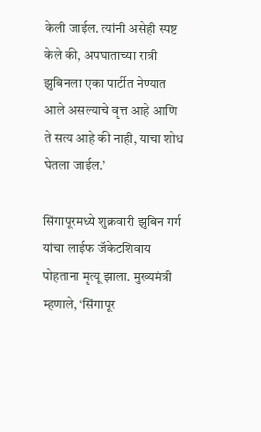केली जाईल. त्यांनी असेही स्पष्ट केले की, अपघाताच्या रात्री झुबिनला एका पार्टीत नेण्यात आले असल्याचे वृत्त आहे आणि ते सत्य आहे की नाही, याचा शोध घेतला जाईल.’

सिंगापूरमध्ये शुक्रवारी झुबिन गर्ग यांचा लाईफ जॅकेटशिवाय पोहताना मृत्यू झाला. मुख्यमंत्री म्हणाले, ‘सिंगापूर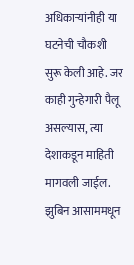अधिकाऱ्यांनीही या घटनेची चौकशी सुरू केली आहे. जर काही गुन्हेगारी पैलू असल्यास, त्या देशाकडून माहिती मागवली जाईल. झुबिन आसाममधून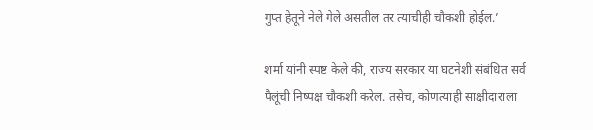गुप्त हेतूने नेले गेले असतील तर त्याचीही चौकशी होईल.’

शर्मा यांनी स्पष्ट केले की, राज्य सरकार या घटनेशी संबंधित सर्व पैलूंची निष्पक्ष चौकशी करेल. तसेच, कोणत्याही साक्षीदाराला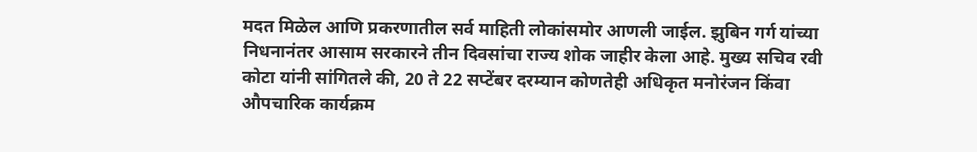मदत मिळेल आणि प्रकरणातील सर्व माहिती लोकांसमोर आणली जाईल. झुबिन गर्ग यांच्या निधनानंतर आसाम सरकारने तीन दिवसांचा राज्य शोक जाहीर केला आहे. मुख्य सचिव रवी कोटा यांनी सांगितले की, 20 ते 22 सप्टेंबर दरम्यान कोणतेही अधिकृत मनोरंजन किंवा औपचारिक कार्यक्रम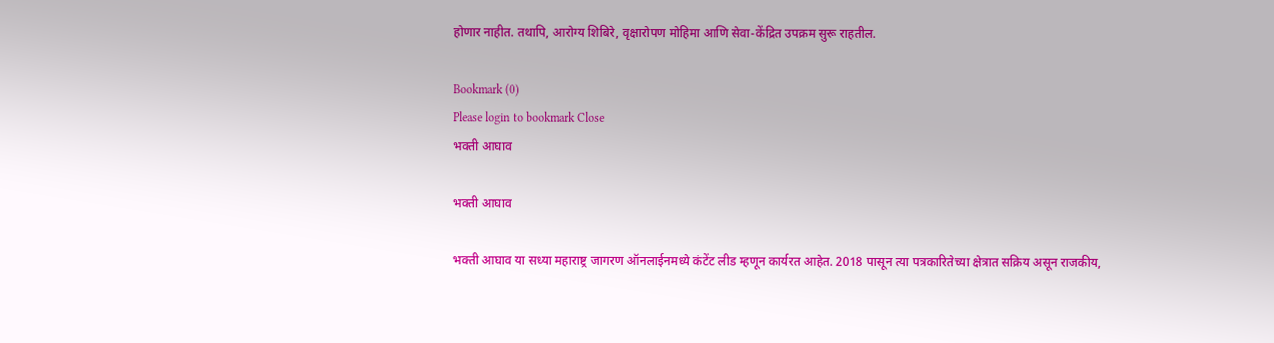होणार नाहीत. तथापि, आरोग्य शिबिरे, वृक्षारोपण मोहिमा आणि सेवा-केंद्रित उपक्रम सुरू राहतील.

Bookmark (0)
Please login to bookmark Close
भक्ती आघाव

भक्ती आघाव

भक्ती आघाव या सध्या महाराष्ट्र जागरण ऑनलाईनमध्ये कंटेंट लीड म्हणून कार्यरत आहेत. 2018 पासून त्या पत्रकारितेच्या क्षेत्रात सक्रिय असून राजकीय,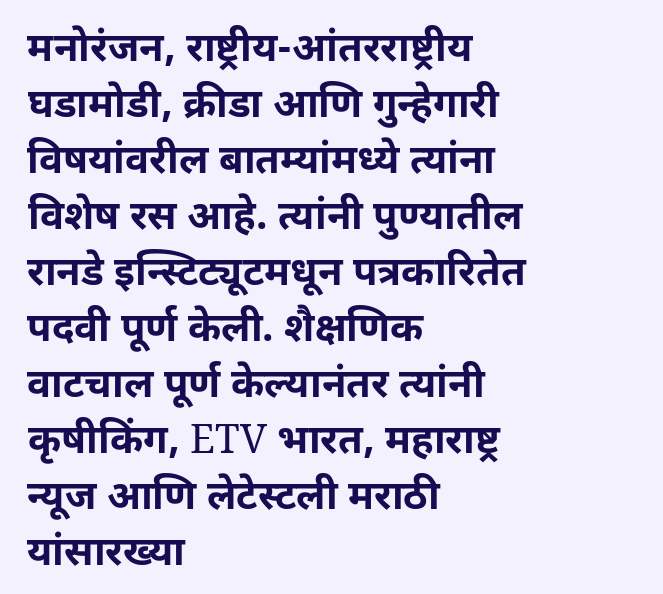मनोरंजन, राष्ट्रीय-आंतरराष्ट्रीय घडामोडी, क्रीडा आणि गुन्हेगारी विषयांवरील बातम्यांमध्ये त्यांना विशेष रस आहे. त्यांनी पुण्यातील रानडे इन्स्टिट्यूटमधून पत्रकारितेत पदवी पूर्ण केली. शैक्षणिक वाटचाल पूर्ण केल्यानंतर त्यांनी कृषीकिंग, ETV भारत, महाराष्ट्र न्यूज आणि लेटेस्टली मराठी यांसारख्या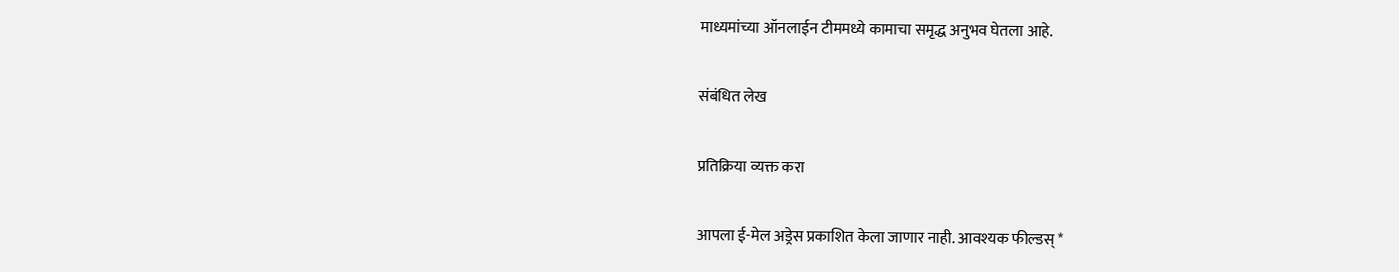माध्यमांच्या ऑनलाईन टीममध्ये कामाचा समृद्ध अनुभव घेतला आहे.

संबंधित लेख

प्रतिक्रिया व्यक्त करा

आपला ई-मेल अड्रेस प्रकाशित केला जाणार नाही. आवश्यक फील्डस् *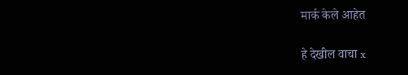मार्क केले आहेत

हे देखील वाचा x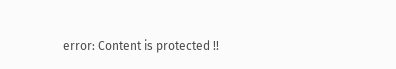error: Content is protected !!